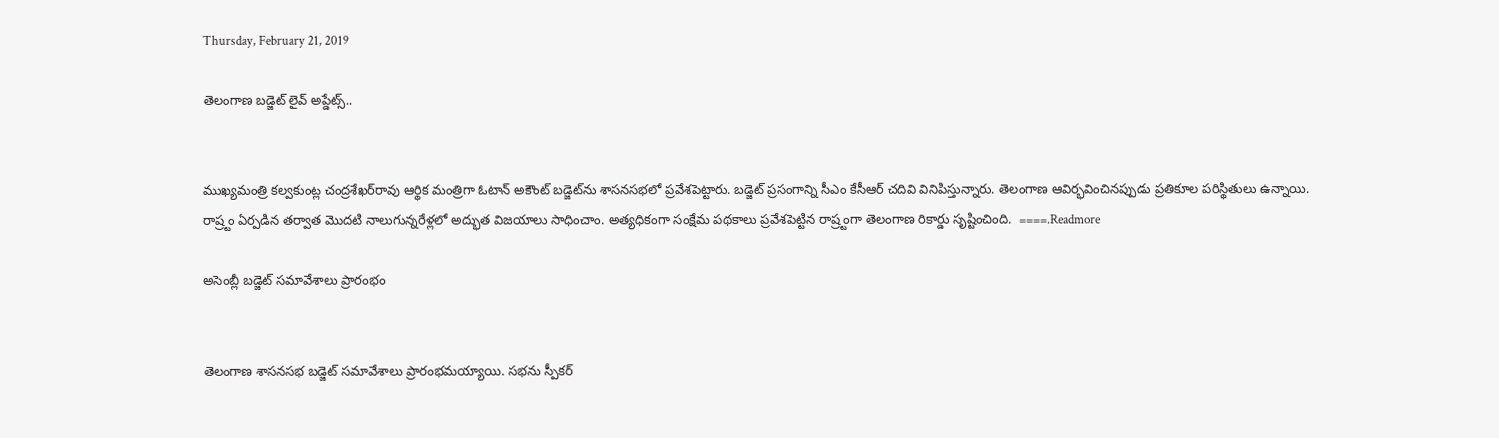Thursday, February 21, 2019

తెలంగాణ బడ్జెట్‌ లైవ్‌ అప్డేట్స్‌..


ముఖ్యమంత్రి కల్వకుంట్ల చంద్రశేఖర్‌రావు ఆర్థిక మంత్రిగా ఓటాన్‌ అకౌంట్‌ బడ్జెట్‌ను శాసనసభలో ప్రవేశపెట్టారు. బడ్జెట్‌ ప్రసంగాన్ని సీఎం కేసీఆర్‌ చదివి వినిపిస్తున్నారు. తెలంగాణ ఆవిర్భవించినప్పుడు ప్రతికూల పరిస్థితులు ఉన్నాయి. రాష్ర్టం ఏర్పడిన తర్వాత మొదటి నాలుగున్నరేళ్లలో అద్భుత విజయాలు సాధించాం. అత్యధికంగా సంక్షేమ పథకాలు ప్రవేశపెట్టిన రాష్ర్టంగా తెలంగాణ రికార్డు సృష్టించింది.  ====.Readmore

అసెంబ్లీ బడ్జెట్‌ సమావేశాలు ప్రారంభం


తెలంగాణ శాసనసభ బడ్జెట్‌ సమావేశాలు ప్రారంభమయ్యాయి. సభను స్పీకర్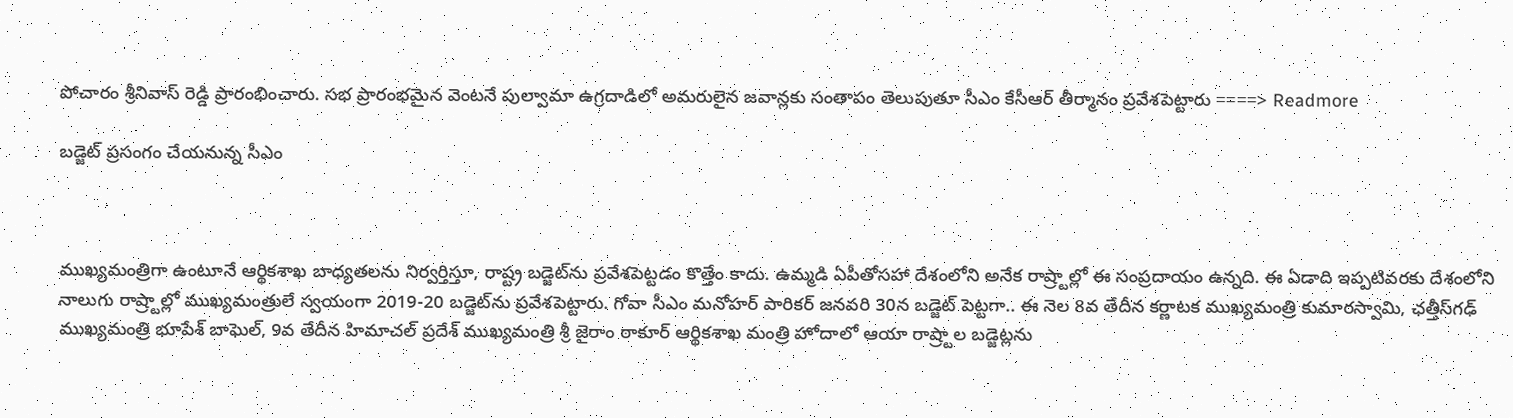పోచారం శ్రీనివాస్ రెడ్డి ప్రారంభించారు. సభ ప్రారంభమైన వెంటనే పుల్వామా ఉగ్రదాడిలో అమరులైన జవాన్లకు సంతాపం తెలుపుతూ సీఎం కేసీఆర్‌ తీర్మానం ప్రవేశపెట్టారు ====> Readmore

బడ్జెట్ ప్రసంగం చేయనున్న సీఎం



ముఖ్యమంత్రిగా ఉంటూనే ఆర్థికశాఖ బాధ్యతలను నిర్వర్తిస్తూ, రాష్ట్ర బడ్జెట్‌ను ప్రవేశపెట్టడం కొత్తేం కాదు. ఉమ్మడి ఏపీతోసహా దేశంలోని అనేక రాష్ర్టాల్లో ఈ సంప్రదాయం ఉన్నది. ఈ ఏడాది ఇప్పటివరకు దేశంలోని నాలుగు రాష్ర్టాల్లో ముఖ్యమంత్రులే స్వయంగా 2019-20 బడ్జెట్‌ను ప్రవేశపెట్టారు. గోవా సీఎం మనోహర్ పారికర్ జనవరి 30న బడ్జెట్ పెట్టగా.. ఈ నెల 8వ తేదీన కర్ణాటక ముఖ్యమంత్రి కుమారస్వామి, ఛత్తీస్‌గఢ్ ముఖ్యమంత్రి భూపేశ్ బాఘెల్, 9వ తేదీన హిమాచల్ ప్రదేశ్ ముఖ్యమంత్రి శ్రీ జైరాం ఠాకూర్ ఆర్థికశాఖ మంత్రి హోదాలో ఆయా రాష్ర్టాల బడ్జెట్లను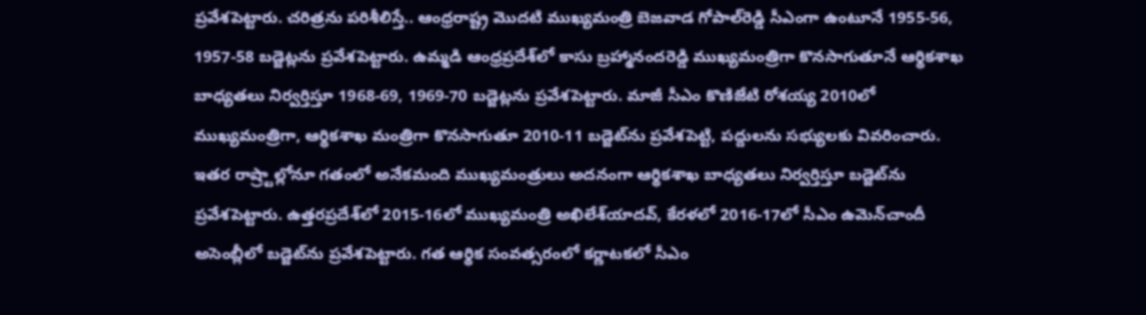ప్రవేశపెట్టారు. చరిత్రను పరిశీలిస్తే.. ఆంధ్రరాష్ట్ర మొదటి ముఖ్యమంత్రి బెజవాడ గోపాల్‌రెడ్డి సీఎంగా ఉంటూనే 1955-56, 1957-58 బడ్జెట్లను ప్రవేశపెట్టారు. ఉమ్మడి ఆంధ్రప్రదేశ్‌లో కాసు బ్రహ్మానందరెడ్డి ముఖ్యమంత్రిగా కొనసాగుతూనే ఆర్థికశాఖ బాధ్యతలు నిర్వర్తిస్తూ 1968-69, 1969-70 బడ్జెట్లను ప్రవేశపెట్టారు. మాజీ సీఎం కొణిజేటి రోశయ్య 2010లో ముఖ్యమంత్రిగా, ఆర్థికశాఖ మంత్రిగా కొనసాగుతూ 2010-11 బడ్జెట్‌ను ప్రవేశపెట్టి, పద్దులను సభ్యులకు వివరించారు. ఇతర రాష్ర్టాల్లోనూ గతంలో అనేకమంది ముఖ్యమంత్రులు అదనంగా ఆర్థికశాఖ బాధ్యతలు నిర్వర్తిస్తూ బడ్జెట్‌ను ప్రవేశపెట్టారు. ఉత్తరప్రదేశ్‌లో 2015-16లో ముఖ్యమంత్రి అఖిలేశ్‌యాదవ్, కేరళలో 2016-17లో సీఎం ఉమెన్‌చాందీ అసెంబ్లీలో బడ్జెట్‌ను ప్రవేశపెట్టారు. గత ఆర్థిక సంవత్సరంలో కర్ణాటకలో సీఎం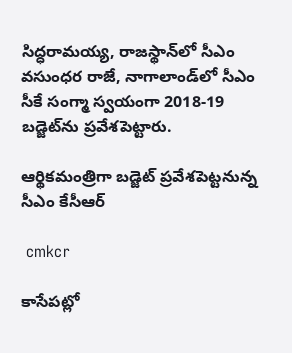సిద్ధరామయ్య, రాజస్థాన్‌లో సీఎం వసుంధర రాజే, నాగాలాండ్‌లో సీఎం సీకే సంగ్మా స్వయంగా 2018-19 బడ్జెట్‌ను ప్రవేశపెట్టారు.

ఆర్థికమంత్రిగా బడ్జెట్‌ ప్రవేశపెట్టనున్న సీఎం కేసీఆర్

 cmkcr

కాసేపట్లో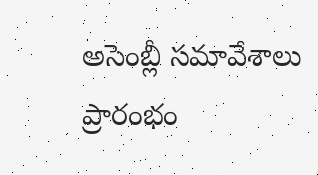అసెంబ్లీ సమావేశాలు ప్రారంభం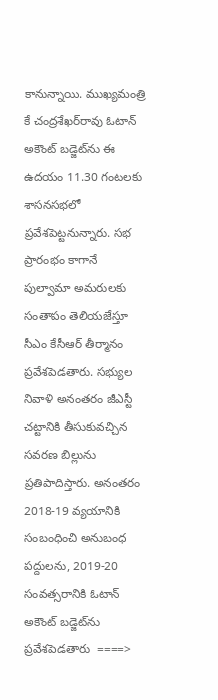కానున్నాయి. ముఖ్యమంత్రి కే చంద్రశేఖర్‌రావు ఓటాన్ అకౌంట్ బడ్జెట్‌ను ఈ ఉదయం 11.30 గంటలకు శాసనసభలో ప్రవేశపెట్టనున్నారు. సభ ప్రారంభం కాగానే పుల్వామా అమరులకు సంతాపం తెలియజేస్తూ సీఎం కేసీఆర్ తీర్మానం ప్రవేశపెడతారు. సభ్యుల నివాళి అనంతరం జీఎస్టీ చట్టానికి తీసుకువచ్చిన సవరణ బిల్లును ప్రతిపాదిస్తారు. అనంతరం 2018-19 వ్యయానికి సంబంధించి అనుబంధ పద్దులను, 2019-20 సంవత్సరానికి ఓటాన్ అకౌంట్ బడ్జెట్‌ను ప్రవేశపెడతారు  ====>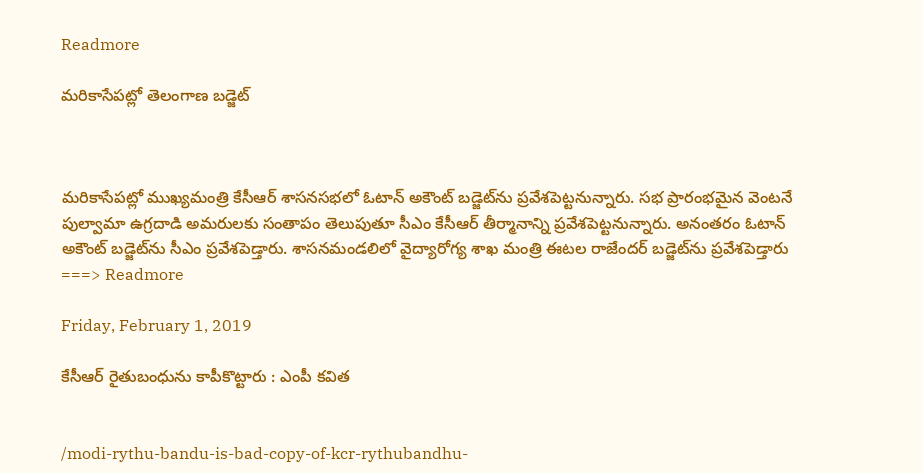Readmore

మరికాసేపట్లో తెలంగాణ బడ్జెట్‌



మరికాసేపట్లో ముఖ్యమంత్రి కేసీఆర్‌ శాసనసభలో ఓటాన్‌ అకౌంట్‌ బడ్జెట్‌ను ప్రవేశపెట్టనున్నారు. సభ ప్రారంభమైన వెంటనే పుల్వామా ఉగ్రదాడి అమరులకు సంతాపం తెలుపుతూ సీఎం కేసీఆర్‌ తీర్మానాన్ని ప్రవేశపెట్టనున్నారు. అనంతరం ఓటాన్‌ అకౌంట్‌ బడ్జెట్‌ను సీఎం ప్రవేశపెడ్తారు. శాసనమండలిలో వైద్యారోగ్య శాఖ మంత్రి ఈటల రాజేందర్‌ బడ్జెట్‌ను ప్రవేశపెడ్తారు  ===> Readmore

Friday, February 1, 2019

కేసీఆర్ రైతుబంధును కాపీకొట్టారు : ఎంపీ క‌విత‌


/modi-rythu-bandu-is-bad-copy-of-kcr-rythubandhu-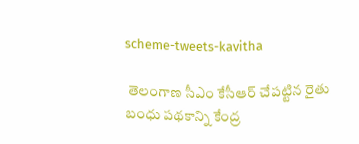scheme-tweets-kavitha

 తెలంగాణ సీఎం కేసీఆర్ చేప‌ట్టిన రైతు బంధు ప‌థ‌కాన్ని కేంద్ర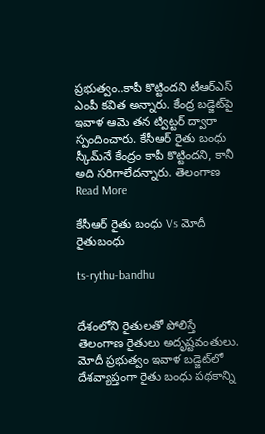ప్ర‌భుత్వం..కాపీ కొట్టింద‌ని టీఆర్ఎస్ ఎంపీ క‌విత అన్నారు. కేంద్ర బ‌డ్జెట్‌పై ఇవాళ ఆమె త‌న ట్విట్ట‌ర్ ద్వారా స్పందించారు. కేసీఆర్ రైతు బంధు స్కీమ్‌నే కేంద్రం కాపీ కొట్టింద‌ని, కానీ అది స‌రిగాలేద‌న్నారు. తెలంగాణ Read More

కేసీఆర్‌ రైతు బంధు Vs మోదీ రైతుబంధు

ts-rythu-bandhu


దేశంలోని రైతులతో పోలిస్తే తెలంగాణ రైతులు అదృష్టవంతులు. మోదీ ప్రభుత్వం ఇవాళ బడ్జెట్‌లో దేశవ్యాప్తంగా రైతు బంధు పథకాన్ని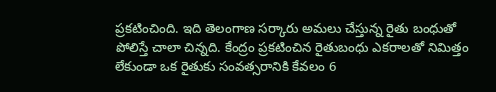ప్రకటించింది. ఇది తెలంగాణ సర్కారు అమలు చేస్తున్న రైతు బంధుతో పోలిస్తే చాలా చిన్నది. కేంద్రం ప్రక‌టించిన‌ రైతుబంధు ఎకరాలతో నిమిత్తం లేకుండా ఒక రైతుకు సంవత్సరానికి కేవలం 6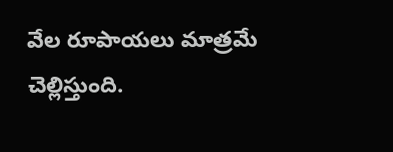వేల రూపాయలు మాత్రమే చెల్లిస్తుంది.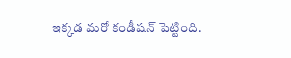ఇక్కడ మరో కండీషన్‌ పెట్టింది.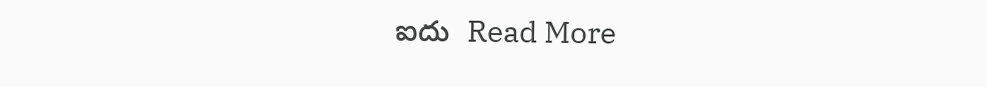ఐదు  Read More